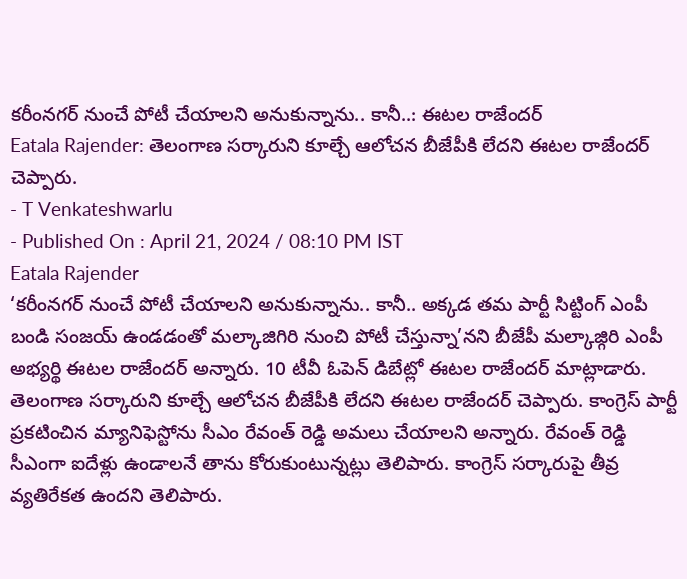కరీంనగర్ నుంచే పోటీ చేయాలని అనుకున్నాను.. కానీ..: ఈటల రాజేందర్
Eatala Rajender: తెలంగాణ సర్కారుని కూల్చే ఆలోచన బీజేపీకి లేదని ఈటల రాజేందర్ చెప్పారు.
- T Venkateshwarlu
- Published On : April 21, 2024 / 08:10 PM IST
Eatala Rajender
‘కరీంనగర్ నుంచే పోటీ చేయాలని అనుకున్నాను.. కానీ.. అక్కడ తమ పార్టీ సిట్టింగ్ ఎంపీ బండి సంజయ్ ఉండడంతో మల్కాజిగిరి నుంచి పోటీ చేస్తున్నా’నని బీజేపీ మల్కాజ్గిరి ఎంపీ అభ్యర్థి ఈటల రాజేందర్ అన్నారు. 10 టీవీ ఓపెన్ డిబేట్లో ఈటల రాజేందర్ మాట్లాడారు.
తెలంగాణ సర్కారుని కూల్చే ఆలోచన బీజేపీకి లేదని ఈటల రాజేందర్ చెప్పారు. కాంగ్రెస్ పార్టీ ప్రకటించిన మ్యానిఫెస్టోను సీఎం రేవంత్ రెడ్డి అమలు చేయాలని అన్నారు. రేవంత్ రెడ్డి సీఎంగా ఐదేళ్లు ఉండాలనే తాను కోరుకుంటున్నట్లు తెలిపారు. కాంగ్రెస్ సర్కారుపై తీవ్ర వ్యతిరేకత ఉందని తెలిపారు.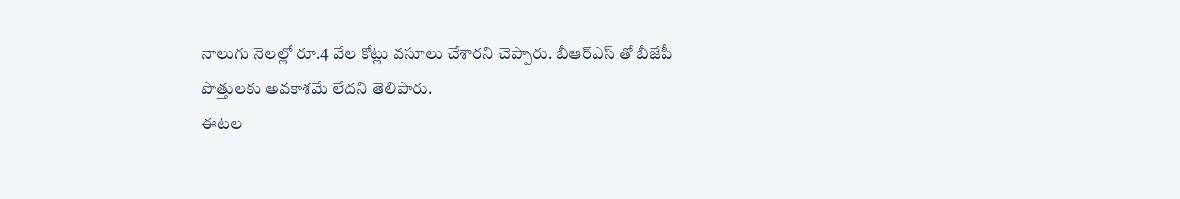నాలుగు నెలల్లో రూ.4 వేల కోట్లు వసూలు చేశారని చెప్పారు. బీఆర్ఎస్ తో బీజేపీ పొత్తులకు అవకాశమే లేదని తెలిపారు.
ఈటల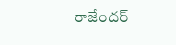రాజేందర్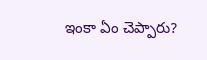ఇంకా ఏం చెప్పారు?